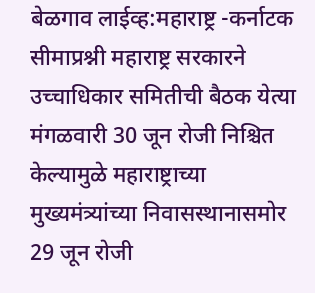बेळगाव लाईव्ह:महाराष्ट्र -कर्नाटक सीमाप्रश्नी महाराष्ट्र सरकारने उच्चाधिकार समितीची बैठक येत्या मंगळवारी 30 जून रोजी निश्चित केल्यामुळे महाराष्ट्राच्या मुख्यमंत्र्यांच्या निवासस्थानासमोर 29 जून रोजी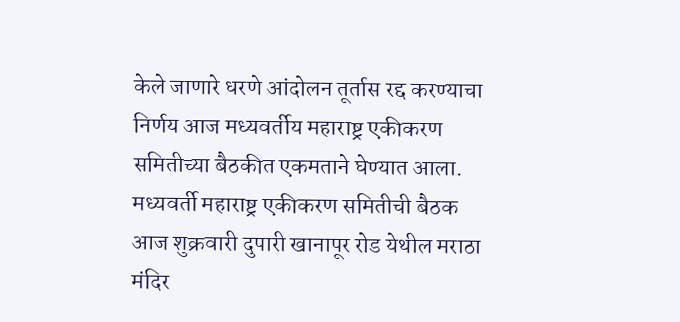केले जाणारे धरणे आंदोलन तूर्तास रद्द करण्याचा निर्णय आज मध्यवर्तीय महाराष्ट्र एकीकरण समितीच्या बैठकीत एकमताने घेण्यात आला.
मध्यवर्ती महाराष्ट्र एकीकरण समितीची बैठक आज शुक्रवारी दुपारी खानापूर रोड येथील मराठा मंदिर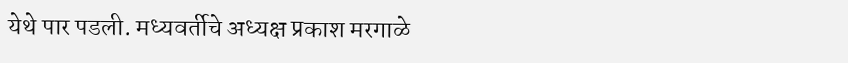येथे पार पडली. मध्यवर्तीचे अध्यक्ष प्रकाश मरगाळे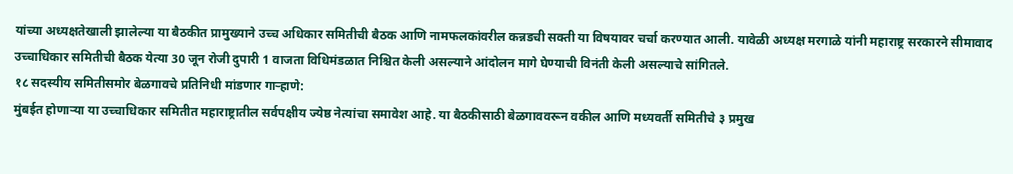यांच्या अध्यक्षतेखाली झालेल्या या बैठकीत प्रामुख्याने उच्च अधिकार समितीची बैठक आणि नामफलकांवरील कन्नडची सक्ती या विषयावर चर्चा करण्यात आली. यावेळी अध्यक्ष मरगाळे यांनी महाराष्ट्र सरकारने सीमावाद उच्चाधिकार समितीची बैठक येत्या 30 जून रोजी दुपारी 1 वाजता विधिमंडळात निश्चित केली असल्याने आंदोलन मागे घेण्याची विनंती केली असल्याचे सांगितले.
१८ सदस्यीय समितीसमोर बेळगावचे प्रतिनिधी मांडणार गाऱ्हाणे:
मुंबईत होणाऱ्या या उच्चाधिकार समितीत महाराष्ट्रातील सर्वपक्षीय ज्येष्ठ नेत्यांचा समावेश आहे. या बैठकीसाठी बेळगाववरून वकील आणि मध्यवर्ती समितीचे ३ प्रमुख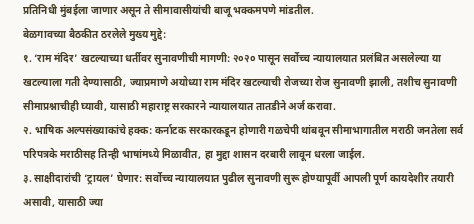प्रतिनिधी मुंबईला जाणार असून ते सीमावासीयांची बाजू भक्कमपणे मांडतील.
बेळगावच्या बैठकीत ठरलेले मुख्य मुद्दे:
१. ‘राम मंदिर’ खटल्याच्या धर्तीवर सुनावणीची मागणी: २०२० पासून सर्वोच्च न्यायालयात प्रलंबित असलेल्या या खटल्याला गती देण्यासाठी, ज्याप्रमाणे अयोध्या राम मंदिर खटल्याची रोजच्या रोज सुनावणी झाली, तशीच सुनावणी सीमाप्रश्नाचीही घ्यावी, यासाठी महाराष्ट्र सरकारने न्यायालयात तातडीने अर्ज करावा.
२. भाषिक अल्पसंख्याकांचे हक्क: कर्नाटक सरकारकडून होणारी गळचेपी थांबवून सीमाभागातील मराठी जनतेला सर्व परिपत्रके मराठीसह तिन्ही भाषांमध्ये मिळावीत, हा मुद्दा शासन दरबारी लावून धरला जाईल.
३. साक्षीदारांची ‘ट्रायल’ घेणार: सर्वोच्च न्यायालयात पुढील सुनावणी सुरू होण्यापूर्वी आपली पूर्ण कायदेशीर तयारी असावी, यासाठी ज्या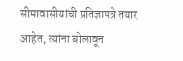सीमावासीयांची प्रतिज्ञापत्रे तयार आहेत, त्यांना बोलावून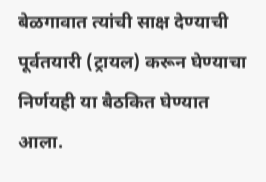बेळगावात त्यांची साक्ष देण्याची पूर्वतयारी (ट्रायल) करून घेण्याचा निर्णयही या बैठकित घेण्यात आला.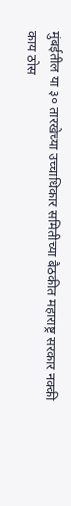मुंबईतील या ३० तारखेच्या उच्चाधिकार समितीच्या बैठकीत महाराष्ट्र सरकार नक्की काय ठोस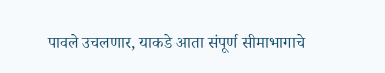पावले उचलणार, याकडे आता संपूर्ण सीमाभागाचे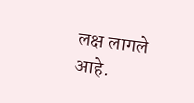लक्ष लागले आहे.